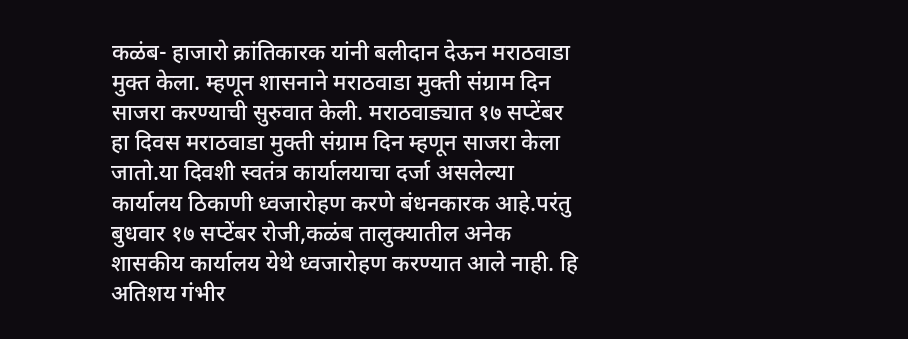कळंब- हाजारो क्रांतिकारक यांनी बलीदान देऊन मराठवाडा मुक्त केला. म्हणून शासनाने मराठवाडा मुक्ती संग्राम दिन साजरा करण्याची सुरुवात केली. मराठवाड्यात १७ सप्टेंबर हा दिवस मराठवाडा मुक्ती संग्राम दिन म्हणून साजरा केला जातो.या दिवशी स्वतंत्र कार्यालयाचा दर्जा असलेल्या कार्यालय ठिकाणी ध्वजारोहण करणे बंधनकारक आहे.परंतु बुधवार १७ सप्टेंबर रोजी,कळंब तालुक्यातील अनेक शासकीय कार्यालय येथे ध्वजारोहण करण्यात आले नाही. हि अतिशय गंभीर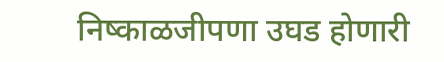निष्काळजीपणा उघड होणारी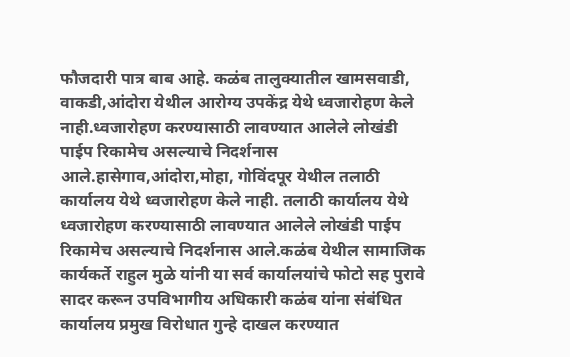फौजदारी पात्र बाब आहे. कळंब तालुक्यातील खामसवाडी, वाकडी,आंदोरा येथील आरोग्य उपकेंद्र येथे ध्वजारोहण केले नाही.ध्वजारोहण करण्यासाठी लावण्यात आलेले लोखंडी पाईप रिकामेच असल्याचे निदर्शनास आले.हासेगाव,आंदोरा,मोहा, गोविंदपूर येथील तलाठी कार्यालय येथे ध्वजारोहण केले नाही. तलाठी कार्यालय येथे ध्वजारोहण करण्यासाठी लावण्यात आलेले लोखंडी पाईप रिकामेच असल्याचे निदर्शनास आले.कळंब येथील सामाजिक कार्यकर्ते राहुल मुळे यांनी या सर्व कार्यालयांचे फोटो सह पुरावे सादर करून उपविभागीय अधिकारी कळंब यांना संबंधित कार्यालय प्रमुख विरोधात गुन्हे दाखल करण्यात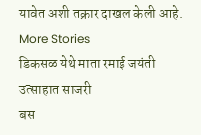यावेत अशी तक्रार दाखल केली आहे.
More Stories
डिकसळ येथे माता रमाई जयंती उत्साहात साजरी
बस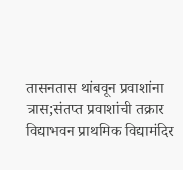तासनतास थांबवून प्रवाशांना त्रास;संतप्त प्रवाशांची तक्रार
विद्याभवन प्राथमिक विद्यामंदिर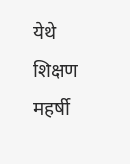येथे शिक्षण महर्षी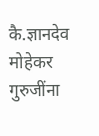कै.ज्ञानदेव मोहेकर गुरुजींना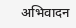अभिवादन